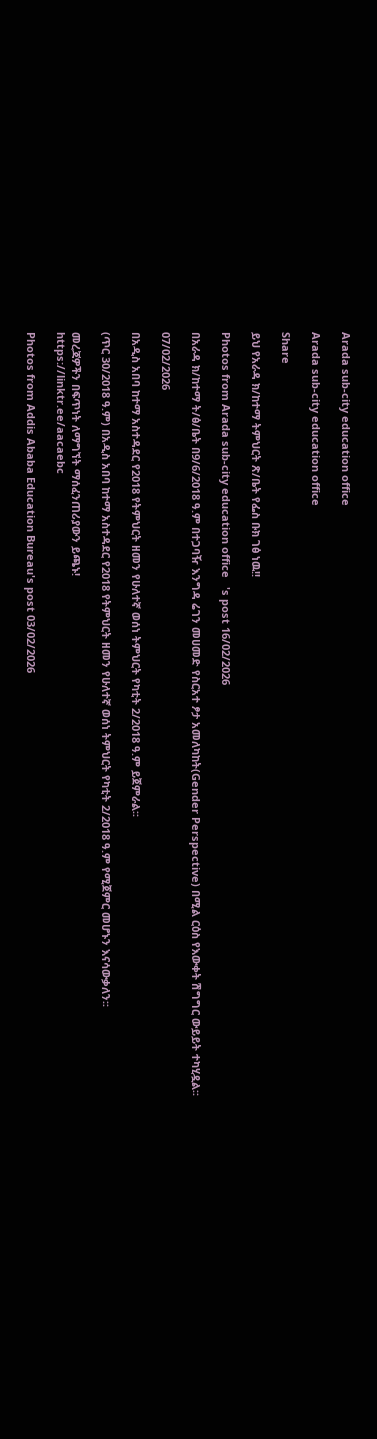Arada sub-city education office

Arada sub-city education office

Share

ይህ የአራዳ ክ/ከተማ ትምህርት ጽ/ቤት የፌስ ቡክ ገፅ ነዉ!!

Photos from Arada sub-city education office   's post 16/02/2026

በአራዳ ክ/ከተማ ት/ፅ/ቤት በ9/6/2018 ዓ.ም በተጋባዥ እንግዳ ሬገን መሀመድ የስርአተ ፆታ አመለካከት(Gender Perspective) በሚል ርዕስ የእውቀት ሽግግር ውይይት ተካሂዷል፡፡

07/02/2026

በአዲስ አበባ ከተማ አስተዳደር የ2018 የትምህርት ዘመን የሁለተኛ ወሰነ ትምህርት የካቲት 2/2018 ዓ.ም ይጀምራል፡፡

(ጥር 30/2018 ዓ.ም) በአዲስ አበባ ከተማ አስተዳደር የ2018 የትምህርት ዘመን የሁለተኛ ወሰነ ትምህርት የካቲት 2/2018 ዓ.ም የሚጀምር መሆኑን እናሳውቃለን፡፡

መረጃዎችን በፍጥነት ለማግኘት ማሰፈንጠሪያውን ይጫኑ!
https://linktr.ee/aacaebc

Photos from Addis Ababa Education Bureau's post 03/02/2026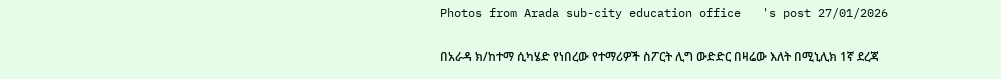Photos from Arada sub-city education office   's post 27/01/2026

በአራዳ ክ/ከተማ ሲካሄድ የነበረው የተማሪዎች ስፖርት ሊግ ውድድር በዛሬው እለት በሚኒሊክ 1ኛ ደረጃ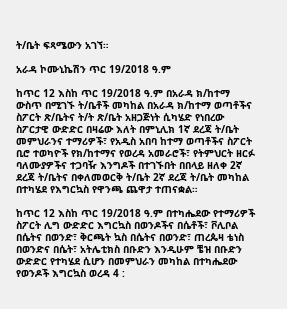ት/ቤት ፍጻሜውን አገኘ።

አራዳ ኮሙኒኬሽን ጥር 19/2018 ዓ.ም

ከጥር 12 እስከ ጥር 19/2018 ዓ.ም በአራዳ ክ/ከተማ ውስጥ በሚገኙ ት/ቤቶች መካከል በአራዳ ክ/ከተማ ወጣቶችና ስፖርት ጽ/ቤትና ት/ት ጽ/ቤት አዘጋጅነት ሲካሄድ የነበረው ስፖርታዊ ውድድር በዛሬው እለት በምኒሊክ 1ኛ ደረጃ ት/ቤት መምህራንና ተማሪዎች፣ የአዲስ አበባ ከተማ ወጣቶችና ስፖርት ቢሮ ተወካዮች የክ/ከተማና የወረዳ አመራሮች፣ የትምህርት ዘርፉ ባለሙያዎችና ተጋባዥ እንግዶች በተገኙበት በበላይ ዘለቀ 2ኛ ደረጃ ት/ቤትና በቀለመወርቅ ት/ቤት 2ኛ ደረጃ ት/ቤት መካከል በተካሄደ የእግርኳስ የዋንጫ ጨዋታ ተጠናቋል።

ከጥር 12 እስከ ጥር 19/2018 ዓ.ም በተካሔደው የተማሪዎች ስፖርት ሊግ ውድድር እግርኳስ በወንዶችና በሴቶች፣ ቮሊቦል በሴትና በወንድ፣ ቅርጫት ኳስ በሴትና በወንድ፣ ጠረጴዛ ቴነስ በወንድና በሴት፣ አትሌቲክስ በቡድን እንዲሁም ቼዝ በቡድን ውድድር የተካሄደ ሲሆን በመምህራን መካከል በተካሔደው የወንዶች እግርኳስ ወረዳ 4 :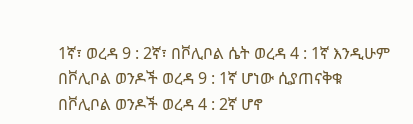1ኛ፣ ወረዳ 9 : 2ኛ፣ በቮሊቦል ሴት ወረዳ 4 : 1ኛ እንዲሁም በቮሊቦል ወንዶች ወረዳ 9 : 1ኛ ሆነው ሲያጠናቅቁ በቮሊቦል ወንዶች ወረዳ 4 : 2ኛ ሆኖ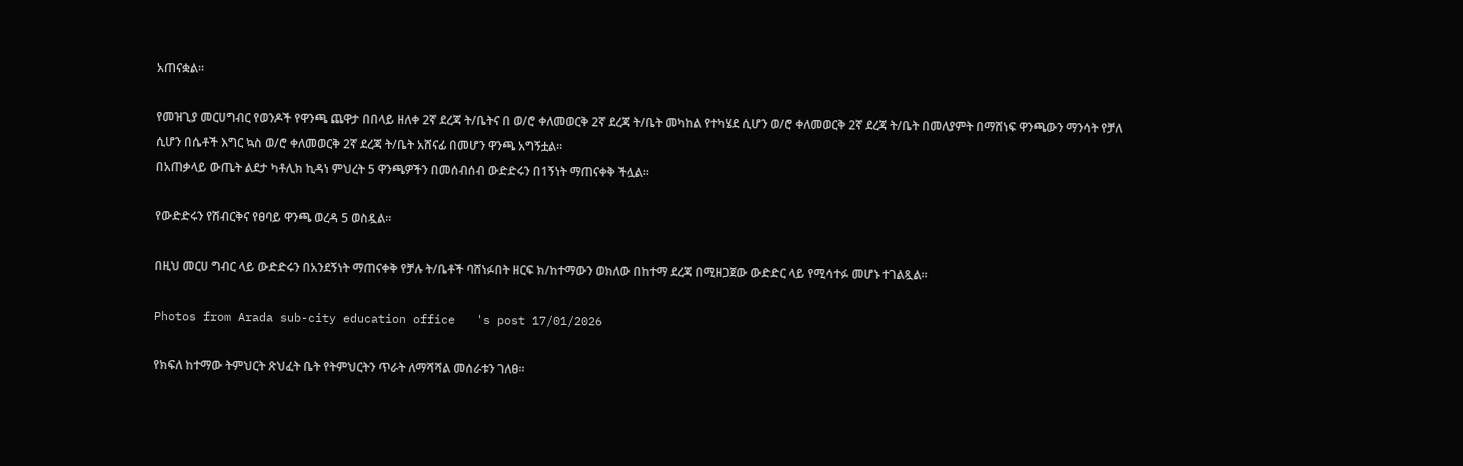አጠናቋል።

የመዝጊያ መርሀግብር የወንዶች የዋንጫ ጨዋታ በበላይ ዘለቀ 2ኛ ደረጃ ት/ቤትና በ ወ/ሮ ቀለመወርቅ 2ኛ ደረጃ ት/ቤት መካከል የተካሄደ ሲሆን ወ/ሮ ቀለመወርቅ 2ኛ ደረጃ ት/ቤት በመለያምት በማሸነፍ ዋንጫውን ማንሳት የቻለ ሲሆን በሴቶች እግር ኳስ ወ/ሮ ቀለመወርቅ 2ኛ ደረጃ ት/ቤት አሸናፊ በመሆን ዋንጫ አግኝቷል።
በአጠቃላይ ውጤት ልደታ ካቶሊክ ኪዳነ ምህረት 5 ዋንጫዎችን በመሰብሰብ ውድድሩን በ1ኝነት ማጠናቀቅ ችሏል።

የውድድሩን የሽብርቅና የፀባይ ዋንጫ ወረዳ 5 ወስዷል።

በዚህ መርሀ ግብር ላይ ውድድሩን በአንደኝነት ማጠናቀቅ የቻሉ ት/ቤቶች ባሸነፉበት ዘርፍ ክ/ከተማውን ወክለው በከተማ ደረጃ በሚዘጋጀው ውድድር ላይ የሚሳተፉ መሆኑ ተገልጿል።

Photos from Arada sub-city education office   's post 17/01/2026

የክፍለ ከተማው ትምህርት ጽህፈት ቤት የትምህርትን ጥራት ለማሻሻል መሰራቱን ገለፀ።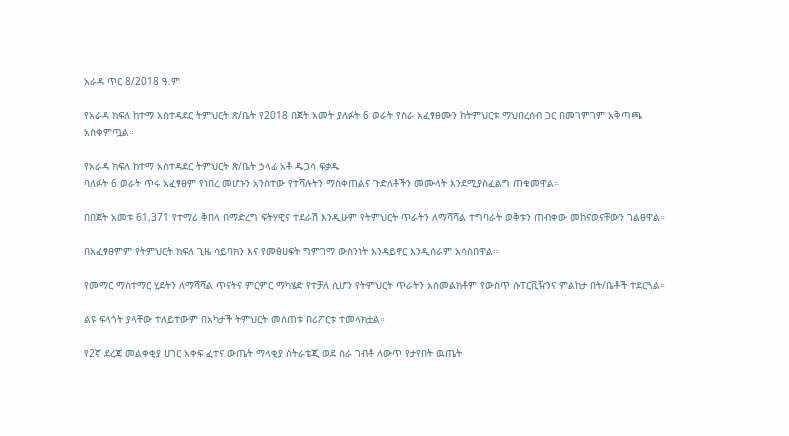አራዳ ጥር 8/2018 ዓ.ም

የአራዳ ክፍለ ከተማ አስተዳደር ትምህርት ጽ/ቤት የ2018 በጀት አመት ያለፉት 6 ወራት የስራ አፈፃፀሙን ከትምህርቱ ማህበረሰብ ጋር በመገምገም አቅጣጫ አስቀምጧል።

የአራዳ ክፍለ ከተማ አስተዳደር ትምህርት ጽ/ቤት ኃላፊ አቶ ዱጋሳ ፍቃዱ
ባለፉት 6 ወራት ጥሩ አፈፃፀም የነበረ መሆኑን አንስተው የተሻሉትን ማስቀጠልና ጉድለቶችን መሙላት እንደሚያስፈልግ ጠቁመዋል።

በበጀት አመቱ 61,371 የተማሪ ቅበላ በማድረግ ፍትሃዊና ተደራሽ እንዲሁም የትምህርት ጥራትን ለማሻሻል ተግባራት ወቅቱን ጠብቀው መከናወናቸውን ገልፀዋል።

በአፈፃፀምም የትምህርት ክፍለ ጊዜ ሳይባክን እና የመፅሀፍት ግምገማ ውስንነት እንዳይኖር እንዲሰራም አሳስበዋል።

የመማር ማስተማር ሂደትን ለማሻሻል ጥናትና ምርምር ማካሄድ የተቻለ ሲሆን የትምህርት ጥራትን አሰመልክቶም የውስጥ ሱፐርቪዥንና ምልከታ በት/ቤቶች ተደርጓል።

ልዩ ፍላጎት ያላቸው ተለይተውም በአካታች ትምህርት መሰጠቱ በሪፖርቱ ተመላክቷል።

የ2ኛ ደረጃ መልቀቂያ ሀገር አቀፍ ፈተና ውጤት ማላቂያ ስትራቴጂ ወደ ስራ ገብቶ ለውጥ የታየበት ዉጤት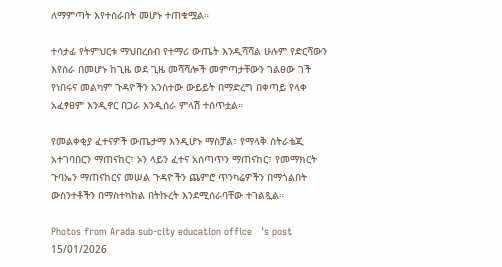ለማምጣት እየተሰራበት መሆኑ ተጠቁሟል።

ተሳታፊ የትምህርቱ ማህበረሰብ የተማሪ ውጤት እንዲሻሻል ሁሉም የድርሻውን እየሰራ በመሆኑ ከጊዜ ወደ ጊዜ መሻሻሎች መምጣታቸውን ገልፀው ገች የነበሩና መልካም ጉዳዮችን አንስተው ውይይት በማድረግ በቀጣይ የላቀ አፈፃፀም እንዲኖር በጋራ እንዲሰራ ምላሽ ተሰጥቷል።

የመልቀቂያ ፈተናዎች ውጤታማ እንዲሆኑ ማስቻል፣ የማላቅ ስትራቴጂ አተገባበርን ማጠናከር፣ ኦን ላይን ፈተና አሰጣጥን ማጠናከር፣ የመማክርት ጉባኤን ማጠናከርና መሠል ጉዳዮችን ጨምሮ ጥንካሬዎችን በማጎልበት ውስንተቶችን በማስተካከል በትኩረት እንደሚሰራባቸው ተገልጿል።

Photos from Arada sub-city education office   's post 15/01/2026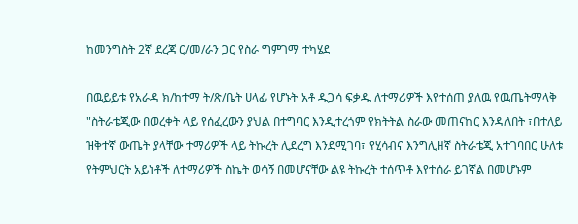ከመንግስት 2ኛ ደረጃ ር/መ/ራን ጋር የስራ ግምገማ ተካሄደ

በዉይይቱ የአራዳ ክ/ከተማ ት/ጽ/ቤት ሀላፊ የሆኑት አቶ ዱጋሳ ፍቃዱ ለተማሪዎች እየተሰጠ ያለዉ የዉጤትማላቅ "ስትራቴጂው በወረቀት ላይ የሰፈረውን ያህል በተግባር እንዲተረጎም የክትትል ስራው መጠናከር እንዳለበት ፣በተለይ ዝቅተኛ ውጤት ያላቸው ተማሪዎች ላይ ትኩረት ሊደረግ እንደሚገባ፣ የሂሳብና እንግሊዘኛ ስትራቴጂ አተገባበር ሁለቱ የትምህርት አይነቶች ለተማሪዎች ስኬት ወሳኝ በመሆናቸው ልዩ ትኩረት ተሰጥቶ እየተሰራ ይገኛል በመሆኑም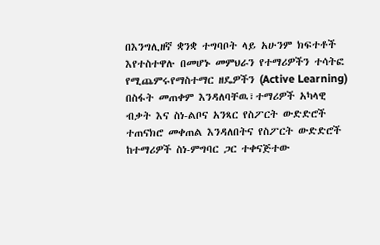በእንግሊዘኛ ቋንቋ ተግባቦት ላይ አሁንም ክፍተቶች እየተስተዋሉ በመሆኑ መምህራን የተማሪዎችን ተሳትፎ የሚጨምሩየማስተማር ዘዴዎችን (Active Learning) በስፋት መጠቀም እንዳለባቸዉ፣ተማሪዎች አካላዊ ብቃት እና ስነ-ልቦና አንጻር የስፖርት ውድድሮች ተጠናክሮ መቀጠል እንዳለበትና የስፖርት ውድድሮች ከተማሪዎች ስነ-ምግባር ጋር ተቀናጅተው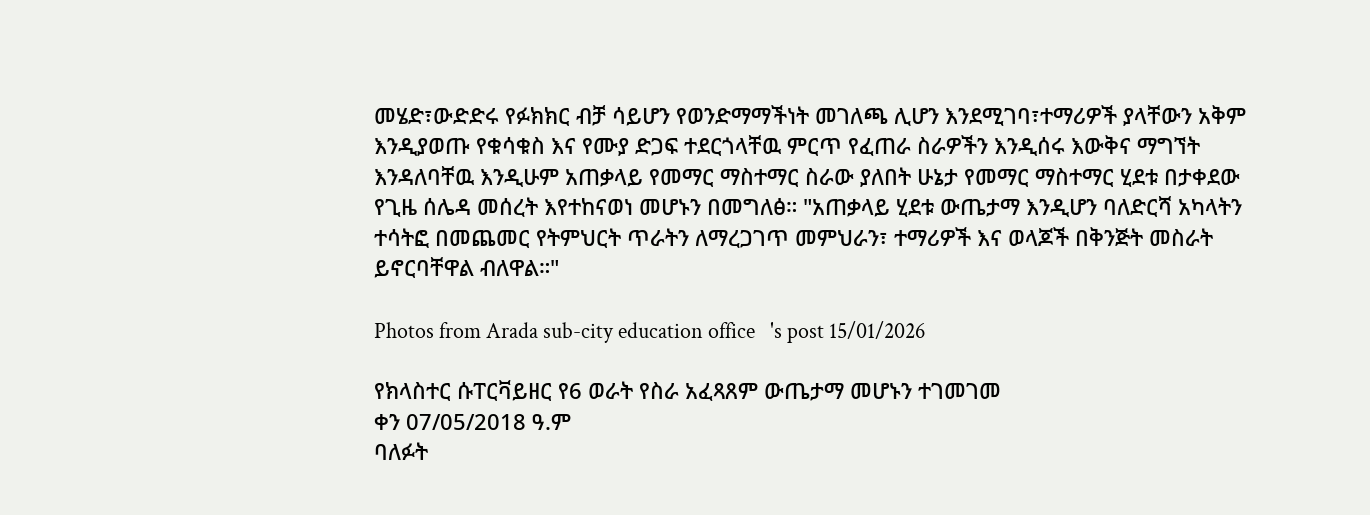መሄድ፣ውድድሩ የፉክክር ብቻ ሳይሆን የወንድማማችነት መገለጫ ሊሆን እንደሚገባ፣ተማሪዎች ያላቸውን አቅም እንዲያወጡ የቁሳቁስ እና የሙያ ድጋፍ ተደርጎላቸዉ ምርጥ የፈጠራ ስራዎችን እንዲሰሩ እውቅና ማግኘት እንዳለባቸዉ እንዲሁም አጠቃላይ የመማር ማስተማር ስራው ያለበት ሁኔታ የመማር ማስተማር ሂደቱ በታቀደው የጊዜ ሰሌዳ መሰረት እየተከናወነ መሆኑን በመግለፅ። "አጠቃላይ ሂደቱ ውጤታማ እንዲሆን ባለድርሻ አካላትን ተሳትፎ በመጨመር የትምህርት ጥራትን ለማረጋገጥ መምህራን፣ ተማሪዎች እና ወላጆች በቅንጅት መስራት ይኖርባቸዋል ብለዋል።"

Photos from Arada sub-city education office   's post 15/01/2026

የክላስተር ሱፐርቫይዘር የ6 ወራት የስራ አፈጻጸም ውጤታማ መሆኑን ተገመገመ
ቀን 07/05/2018 ዓ.ም
ባለፉት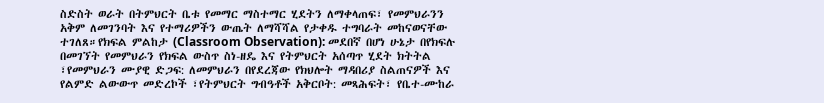ስድስት ወራት በትምህርት ቤቱ የመማር ማስተማር ሂደትን ለማቀላጠፍ፣ የመምህራንን አቅም ለመገንባት እና የተማሪዎችን ውጤት ለማሻሻል የታቀዱ ተግባራት መከናወናቸው ተገለጸ።የክፍል ምልከታ (Classroom Observation): መደበኛ በሆነ ሁኔታ በየክፍሉ በመገኘት የመምህራን የክፍል ውስጥ ስነ-ዘዴ እና የትምህርት አሰጣጥ ሂደት ክትትል ፣የመምህራን ሙያዊ ድጋፍ: ለመምህራን በየደረጃው የክህሎት ማዳበሪያ ስልጠናዎች እና የልምድ ልውውጥ መድረኮች ፣የትምህርት ግብዓቶች አቅርቦት: መጻሕፍት፣ የቤተ-ሙከራ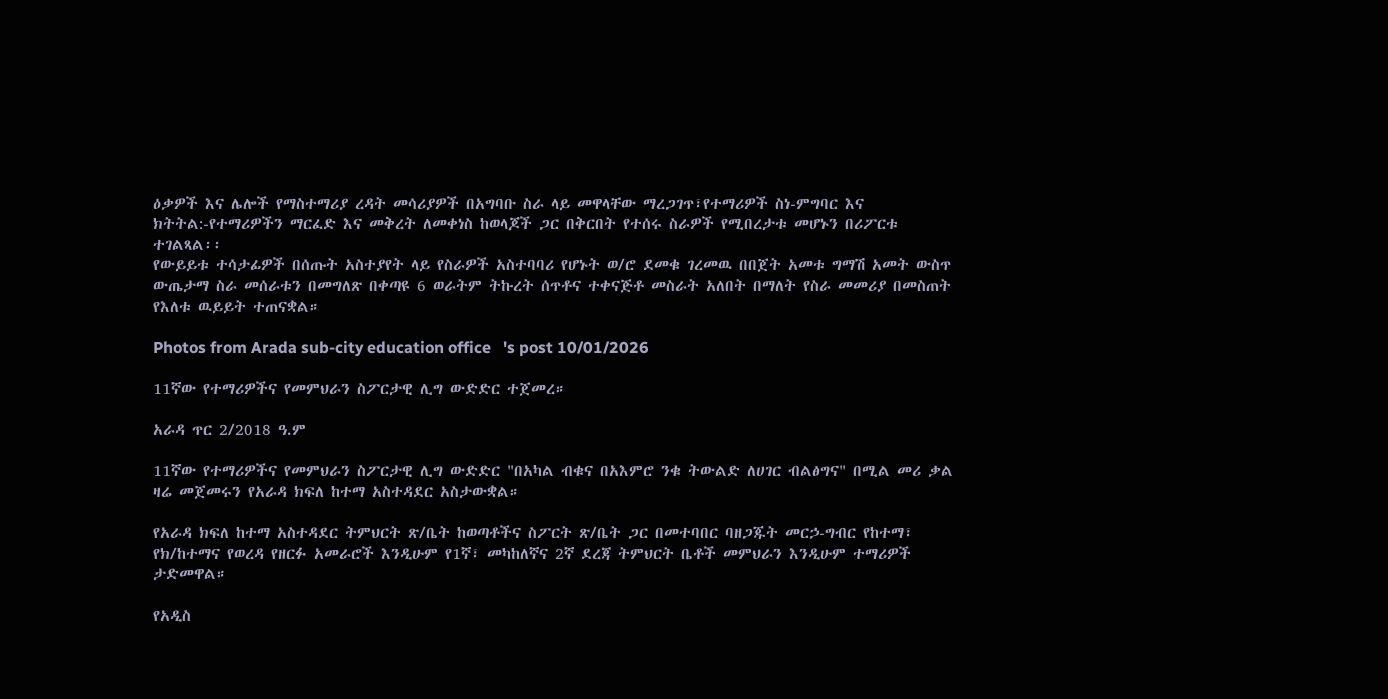ዕቃዎች እና ሌሎች የማስተማሪያ ረዳት መሳሪያዎች በአግባቡ ስራ ላይ መዋላቸው ማረጋገጥ፣የተማሪዎች ስነ-ምግባር እና ክትትል:-የተማሪዎችን ማርፈድ እና መቅረት ለመቀነስ ከወላጆች ጋር በቅርበት የተሰሩ ስራዎች የሚበረታቱ መሆኑን በሪፖርቱ ተገልጻል፡፡
የውይይቱ ተሳታፊዎች በሰጡት አስተያየት ላይ የስራዎች አስተባባሪ የሆኑት ወ/ሮ ደመቁ ገረመዉ በበጀት አመቱ ግማሽ አመት ውስጥ ውጤታማ ስራ መሰራቱን በመግለጽ በቀጣዩ 6 ወራትም ትኩረት ሰጥቶና ተቀናጅቶ መስራት አለበት በማለት የስራ መመሪያ በመስጠት የእለቱ ዉይይት ተጠናቋል።

Photos from Arada sub-city education office   's post 10/01/2026

11ኛው የተማሪዎችና የመምህራን ስፖርታዊ ሊግ ውድድር ተጀመረ።

አራዳ ጥር 2/2018 ዓ.ም

11ኛው የተማሪዎችና የመምህራን ስፖርታዊ ሊግ ውድድር "በአካል ብቁና በአእምሮ ንቁ ትውልድ ለሀገር ብልፅግና" በሚል መሪ ቃል ዛሬ መጀመሩን የአራዳ ክፍለ ከተማ አስተዳደር አስታውቋል።

የአራዳ ክፍለ ከተማ አስተዳደር ትምህርት ጽ/ቤት ከወጣቶችና ስፖርት ጽ/ቤት ጋር በመተባበር ባዘጋጁት መርኃ-ግብር የከተማ፣ የክ/ከተማና የወረዳ የዘርፉ አመራሮች እንዲሁም የ1ኛ፣ መካከለኛና 2ኛ ደረጃ ትምህርት ቤቶች መምህራን እንዲሁም ተማሪዎች ታድመዋል።

የአዲስ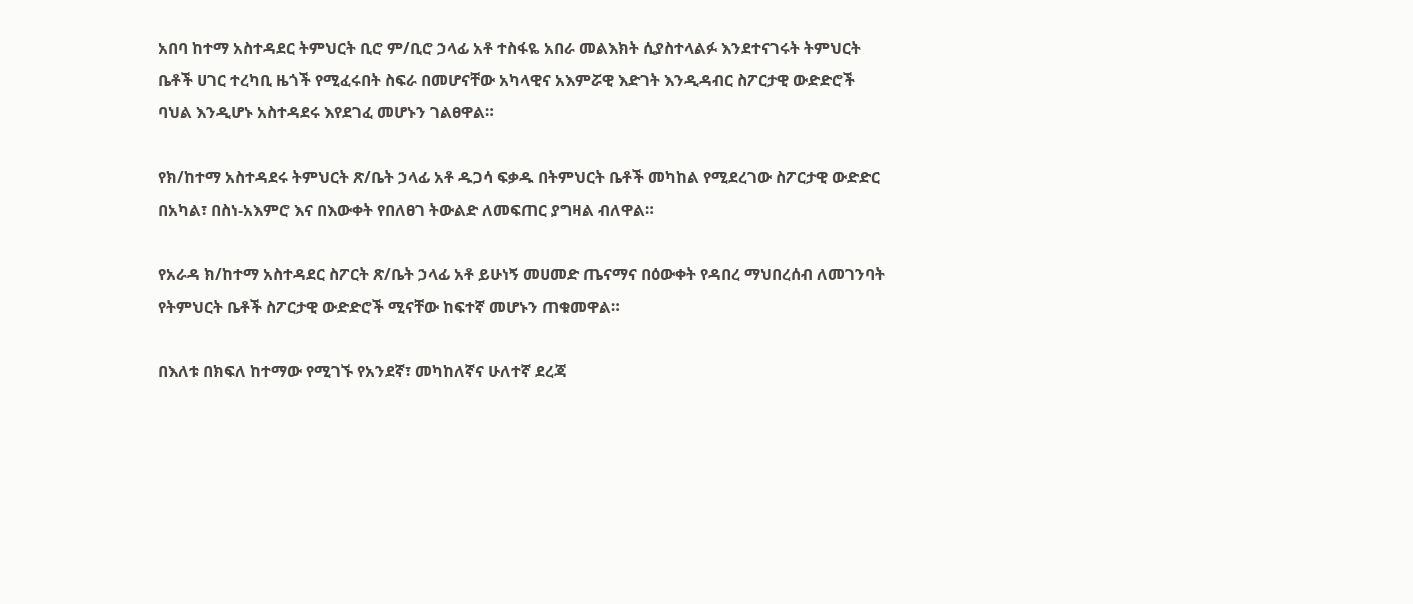አበባ ከተማ አስተዳደር ትምህርት ቢሮ ም/ቢሮ ኃላፊ አቶ ተስፋዬ አበራ መልእክት ሲያስተላልፉ እንደተናገሩት ትምህርት ቤቶች ሀገር ተረካቢ ዜጎች የሚፈሩበት ስፍራ በመሆናቸው አካላዊና አእምሯዊ እድገት እንዲዳብር ስፖርታዊ ውድድሮች ባህል እንዲሆኑ አስተዳደሩ እየደገፈ መሆኑን ገልፀዋል።

የክ/ከተማ አስተዳደሩ ትምህርት ጽ/ቤት ኃላፊ አቶ ዱጋሳ ፍቃዱ በትምህርት ቤቶች መካከል የሚደረገው ስፖርታዊ ውድድር በአካል፣ በስነ-አእምሮ እና በእውቀት የበለፀገ ትውልድ ለመፍጠር ያግዛል ብለዋል።

የአራዳ ክ/ከተማ አስተዳደር ስፖርት ጽ/ቤት ኃላፊ አቶ ይሁነኝ መሀመድ ጤናማና በዕውቀት የዳበረ ማህበረሰብ ለመገንባት የትምህርት ቤቶች ስፖርታዊ ውድድሮች ሚናቸው ከፍተኛ መሆኑን ጠቁመዋል።

በእለቱ በክፍለ ከተማው የሚገኙ የአንደኛ፣ መካከለኛና ሁለተኛ ደረጃ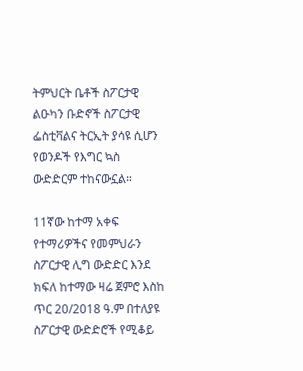ትምህርት ቤቶች ስፖርታዊ ልዑካን ቡድኖች ስፖርታዊ ፌስቲቫልና ትርኢት ያሳዩ ሲሆን የወንዶች የእግር ኳስ ውድድርም ተከናውኗል።

11ኛው ከተማ አቀፍ የተማሪዎችና የመምህራን ስፖርታዊ ሊግ ውድድር እንደ ክፍለ ከተማው ዛሬ ጀምሮ እስከ ጥር 20/2018 ዓ.ም በተለያዩ ስፖርታዊ ውድድሮች የሚቆይ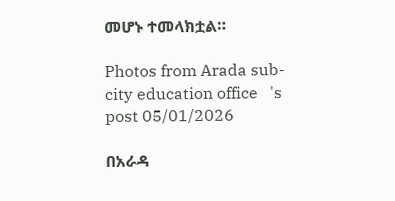መሆኑ ተመላክቷል።

Photos from Arada sub-city education office   's post 05/01/2026

በአራዳ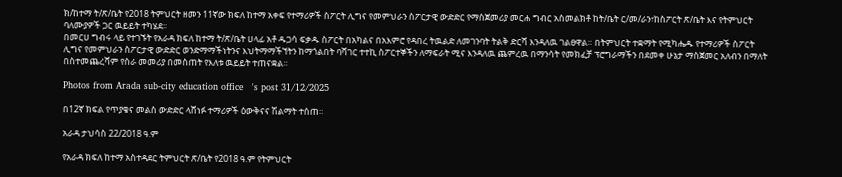ክ/ከተማ ት/ጽ/ቤት የ2018 ትምህርት ዘመን 11ኛው ክፍለ ከተማ አቀፍ የተማሪዎች ስፖርት ሊግና የመምህራን ስፖርታዊ ውድድር የማስጀመሪያ መርሐ ግብር አስመልክቶ ከት/ቤት ር/መ/ራን፣ከስፖርት ጽ/ቤት እና የትምህርት ባለሙያዎች ጋር ዉይይት ተካሄደ፡፡
በመርሀ ግብሩ ላይ የተገኙት የአራዳ ክፍለ ከተማ ት/ጽ/ቤት ሀላፊ አቶ ዱጋሳ ፍቃዱ ስፖርት በአካልና በአእምሮ የዳበረ ትዉልድ ለመገንባት ትልቅ ድርሻ እንዳለዉ ገልፀዋል። በትምህርት ተቋማት የሚካሔዱ የተማሪዎች ስፖርት ሊግና የመምህራን ስፖርታዊ ውድድር ወንድማማችነትንና እህትማማችኘትን ከማጎልበት ባሻገር ተተኪ ስፖርተኞችን ለማፍራት ሚና እንዳለዉ ጨምረዉ በማንሳት የመክፈቻ ፕሮግራማችን በደመቀ ሁኔታ ማስጀመር አለብን በማለት በስተመጨረሻም የስራ መመሪያ በመስጠት የእለቱ ዉይይት ተጠናቋል።

Photos from Arada sub-city education office   's post 31/12/2025

በ12ኛ ክፍል የጥያቄና መልስ ውድድር ላሸነፉ ተማሪዎች ዕውቅናና ሽልማት ተሰጠ።

አራዳ ታህሳስ 22/2018 ዓ.ም

የአራዳ ክፍለ ከተማ አስተዳደር ትምህርት ጽ/ቤት የ2018 ዓ.ም የትምህርት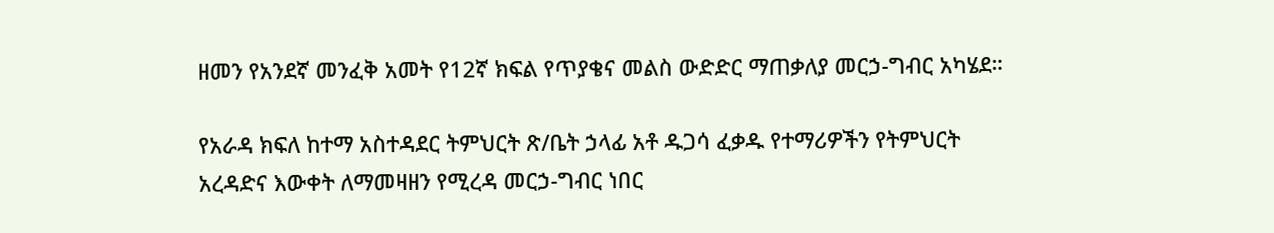ዘመን የአንደኛ መንፈቅ አመት የ12ኛ ክፍል የጥያቄና መልስ ውድድር ማጠቃለያ መርኃ-ግብር አካሄደ።

የአራዳ ክፍለ ከተማ አስተዳደር ትምህርት ጽ/ቤት ኃላፊ አቶ ዱጋሳ ፈቃዱ የተማሪዎችን የትምህርት አረዳድና እውቀት ለማመዛዘን የሚረዳ መርኃ-ግብር ነበር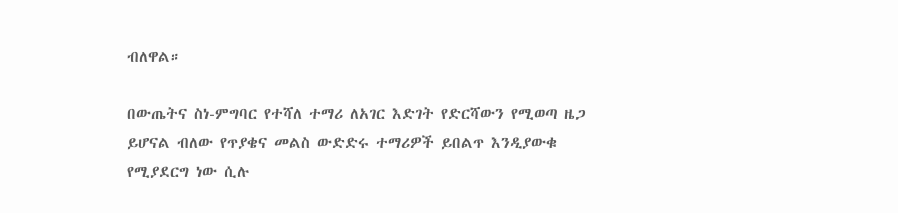ብለዋል።

በውጤትና ስነ-ምግባር የተሻለ ተማሪ ለአገር እድገት የድርሻውን የሚወጣ ዜጋ ይሆናል ብለው የጥያቄና መልስ ውድድሩ ተማሪዎች ይበልጥ እንዲያውቁ የሚያደርግ ነው ሲሉ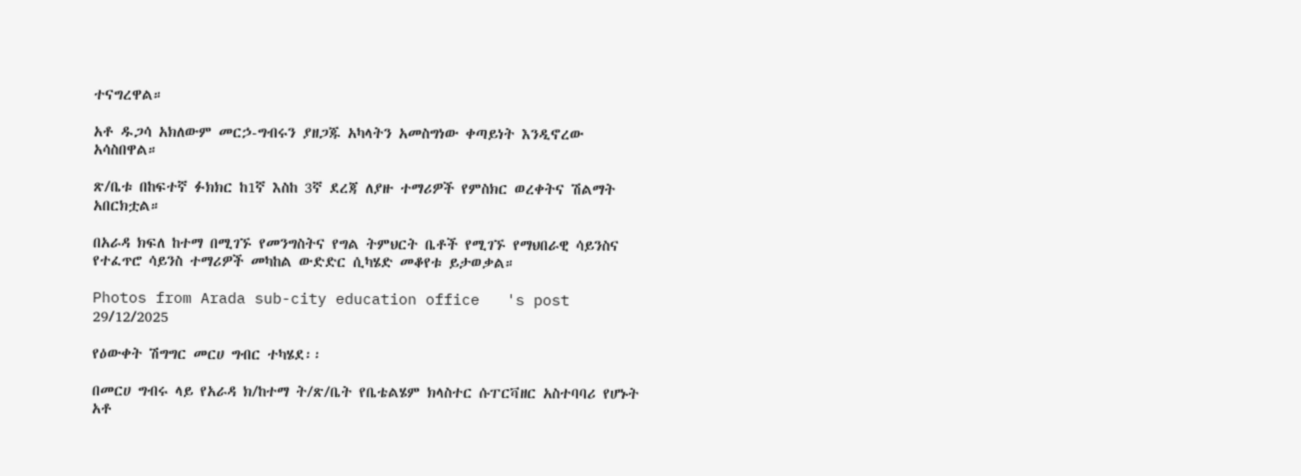ተናግረዋል።

አቶ ዱጋሳ አክለውም መርኃ-ግብሩን ያዘጋጁ አካላትን አመስግነው ቀጣይነት እንዲኖረው አሳስበዋል።

ጽ/ቤቱ በከፍተኛ ፉክክር ከ1ኛ እስከ 3ኛ ደረጃ ለያዙ ተማሪዎች የምስክር ወረቀትና ሽልማት አበርክቷል።

በአራዳ ክፍለ ከተማ በሚገኙ የመንግስትና የግል ትምህርት ቤቶች የሚገኙ የማህበራዊ ሳይንስና የተፈጥሮ ሳይንስ ተማሪዎች መካከል ውድድር ሲካሄድ መቆየቱ ይታወቃል።

Photos from Arada sub-city education office   's post 29/12/2025

የዕውቀት ሽግግር መርሀ ግብር ተካሄደ፡፡

በመርሀ ግብሩ ላይ የአራዳ ክ/ከተማ ት/ጽ/ቤት የቤቴልሄም ክላስተር ሱፐርቫዘር አስተባባሪ የሆኑት አቶ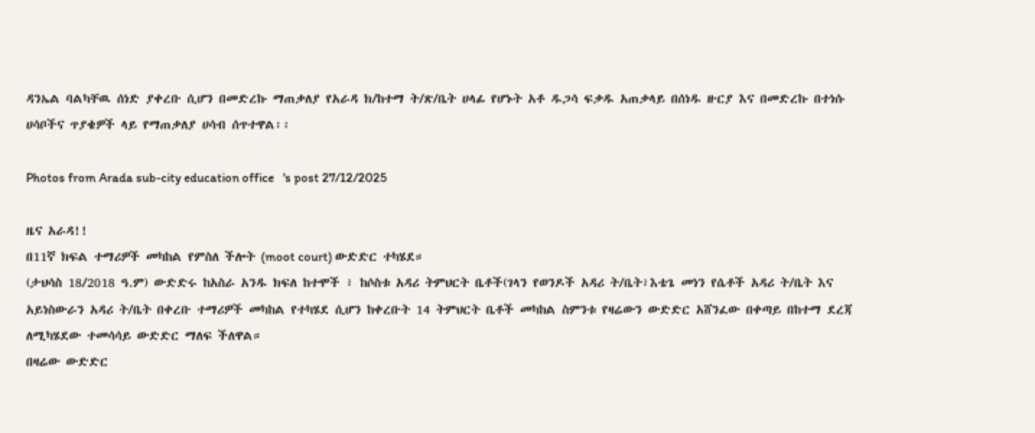ዳንኤል ባልካቸዉ ሰነድ ያቀረቡ ሲሆን በመድረኩ ማጠቃለያ የአራዳ ክ/ከተማ ት/ጽ/ቤት ሀላፊ የሆኑት አቶ ዱጋሳ ፍቃዱ አጠቃላይ በሰነዱ ዙርያ እና በመድረኩ በተነሱ ሀሳቦችና ጥያቄዎች ላይ የማጠቃለያ ሀሳብ ሰጥተዋል፡፡

Photos from Arada sub-city education office   's post 27/12/2025

ዜና አራዳ!!
በ11ኛ ክፍል ተማሪዎች መካከል የምስለ ችሎት (moot court) ውድድር ተካሄደ።
(ታህሳስ 18/2018 ዓ.ም) ውድድሩ ከአስራ አንዱ ክፍለ ከተሞች ፣ ከሶስቱ አዳሪ ትምህርት ቤቶች(ገላን የወንዶች አዳሪ ት/ቤት፣እቴጌ መነን የሴቶች አዳሪ ት/ቤት እና አይነስውራን አዳሪ ት/ቤት በቀረቡ ተማሪዎች መካከል የተካሄደ ሲሆን ከቀረቡት 14 ትምህርት ቤቶች መካከል ስምንቱ የዛሬውን ውድድር አሸንፈው በቀጣይ በከተማ ደረጃ ለሚካሄደው ተመሳሳይ ውድድር ማለፍ ችለዋል።
በዛሬው ውድድር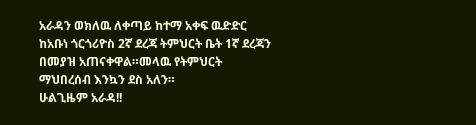አራዳን ወክለዉ ለቀጣይ ከተማ አቀፍ ዉድድር ከአቡነ ጎርጎሪዮስ 2ኛ ደረጃ ትምህርት ቤት 1ኛ ደረጃን በመያዝ አጠናቀዋል።መላዉ የትምህርት ማህበረሰብ እንኳን ደስ አለን።
ሁልጊዜም አራዳ!!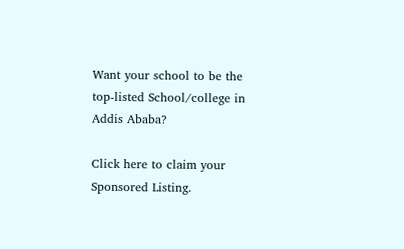Want your school to be the top-listed School/college in Addis Ababa?

Click here to claim your Sponsored Listing.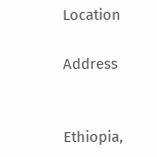Location

Address


Ethiopia,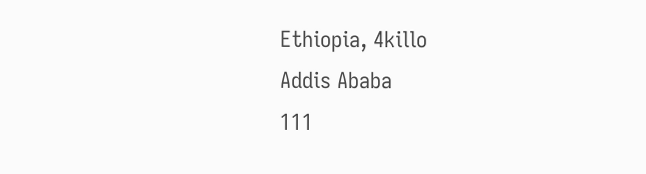Ethiopia, 4killo
Addis Ababa
111